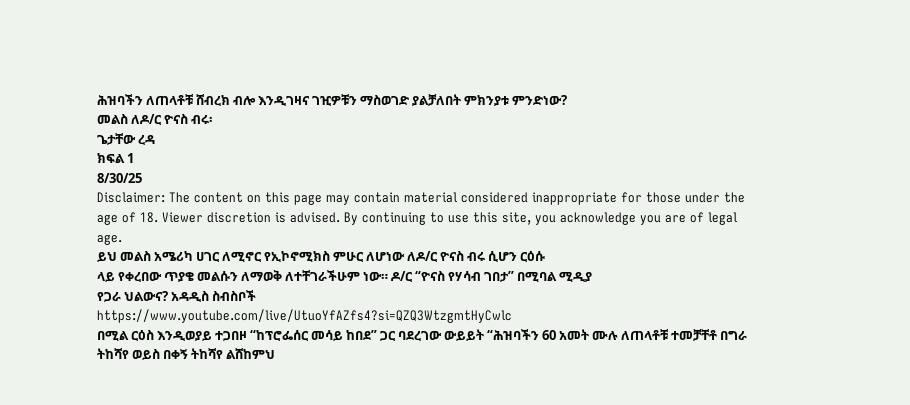ሕዝባችን ለጠላቶቹ ሸብረክ ብሎ እንዲገዛና ገዢዎቹን ማስወገድ ያልቻለበት ምክንያቱ ምንድነው?
መልስ ለዶ/ር ዮናስ ብሩ፡
ጌታቸው ረዳ
ክፍል 1
8/30/25
Disclaimer: The content on this page may contain material considered inappropriate for those under the age of 18. Viewer discretion is advised. By continuing to use this site, you acknowledge you are of legal age.
ይህ መልስ አሜሪካ ሀገር ለሚኖር የኢኮኖሚክስ ምሁር ለሆነው ለዶ/ር ዮናስ ብሩ ሲሆን ርዕሱ
ላይ የቀረበው ጥያቄ መልሱን ለማወቅ ለተቸገራችሁም ነው። ዶ/ር “ዮናስ የሃሳብ ገበታ” በሚባል ሚዲያ
የጋራ ህልውና? አዳዲስ ስብስቦች
https://www.youtube.com/live/UtuoYfAZfs4?si=QZQ3WtzgmtHyCwlc
በሚል ርዕስ እንዲወያይ ተጋበዞ “ከፕሮፌሰር መሳይ ከበደ” ጋር ባደረገው ውይይት “ሕዝባችን 60 አመት ሙሉ ለጠላቶቹ ተመቻቸቶ በግራ ትከሻየ ወይስ በቀኝ ትከሻየ ልሸከምህ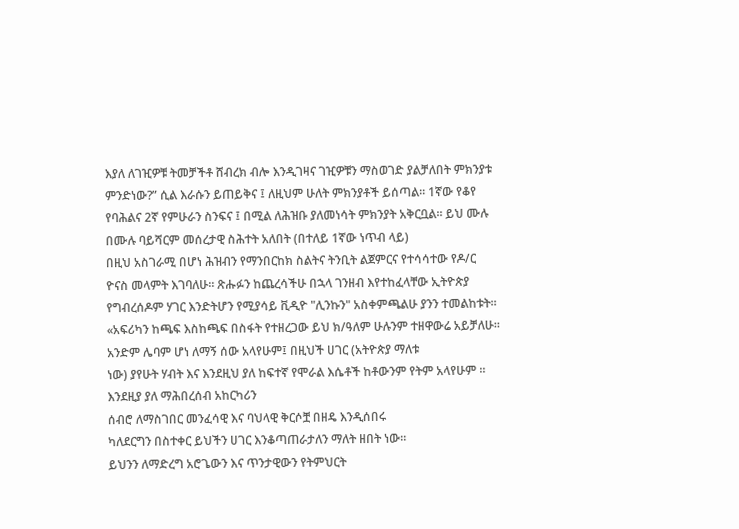እያለ ለገዢዎቹ ትመቻችቶ ሸብረክ ብሎ እንዲገዛና ገዢዎቹን ማስወገድ ያልቻለበት ምክንያቱ ምንድነው?” ሲል እራሱን ይጠይቅና ፤ ለዚህም ሁለት ምክንያቶች ይሰጣል። 1ኛው የቆየ የባሕልና 2ኛ የምሁራን ስንፍና ፤ በሚል ለሕዝቡ ያለመነሳት ምክንያት አቅርቧል። ይህ ሙሉ በሙሉ ባይሻርም መሰረታዊ ስሕተት አለበት (በተለይ 1ኛው ነጥብ ላይ)
በዚህ አስገራሚ በሆነ ሕዝብን የማንበርከክ ስልትና ትንቢት ልጀምርና የተሳሳተው የዶ/ር ዮናስ መላምት እገባለሁ። ጽሑፉን ከጨረሳችሁ በኋላ ገንዘብ እየተከፈላቸው ኢትዮጵያ የግብረሰዶም ሃገር እንድትሆን የሚያሳይ ቪዲዮ "ሊንኩን" አስቀምጫልሁ ያንን ተመልከቱት።
«አፍሪካን ከጫፍ እስከጫፍ በስፋት የተዘረጋው ይህ ክ/ዓለም ሁሉንም ተዘዋውሬ አይቻለሁ። አንድም ሌባም ሆነ ለማኝ ሰው አላየሁም፤ በዚህች ሀገር (አትዮጵያ ማለቱ
ነው) ያየሁት ሃብት እና እንደዚህ ያለ ከፍተኛ የሞራል እሴቶች ከቶውንም የትም አላየሁም ። እንደዚያ ያለ ማሕበረሰብ አከርካሪን
ሰብሮ ለማስገበር መንፈሳዊ እና ባህላዊ ቅርሶቿ በዘዴ እንዲሰበሩ
ካለደርግን በስተቀር ይህችን ሀገር እንቆጣጠራታለን ማለት ዘበት ነው።
ይህንን ለማድረግ አሮጌውን እና ጥንታዊውን የትምህርት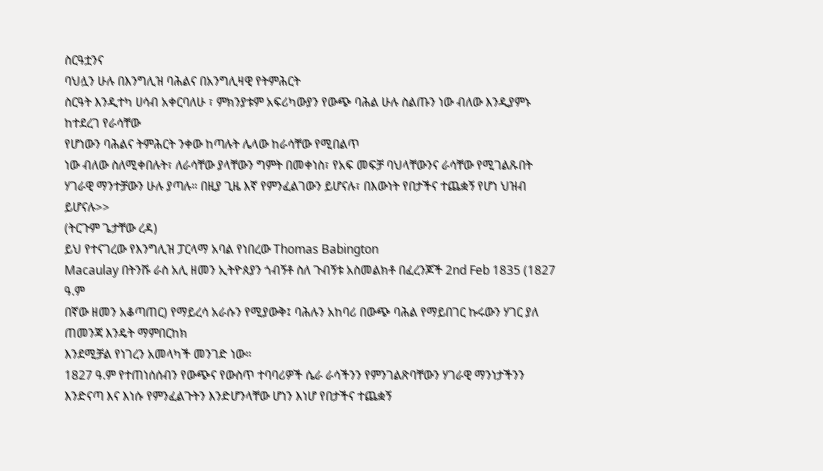ስርዓቷንና
ባህሏን ሁሉ በእንግሊዝ ባሕልና በአንግሊዛዊ የትምሕርት
ስርዓት እንዲተካ ሀሳብ አቀርባለሁ ፣ ምክንያቱም አፍሪካውያን የውጭ ባሕል ሁሉ ስልጡን ነው ብለው እንዲያምኑ ከተደረገ የራሳቸው
የሆነውን ባሕልና ትምሕርት ንቀው ከጣሉት ሌላው ከራሳቸው የሚበልጥ
ነው ብለው ስለሚቀበሉት፣ ለራሳቸው ያላቸውን ግምት በመቀነስ፣ የአፍ መፍቻ ባህላቸውንና ራሳቸው የሚገልጹበት ሃገራዊ ማንተቻውን ሁሉ ያጣሉ። በዚያ ጊዜ እኛ የምንፈልገውን ይሆናሉ፣ በእውነት የበታችና ተጨቋኝ የሆነ ህዝብ ይሆናሉ>>
(ትርጉም ጌታቸው ረዳ)
ይህ የተናገረው የእንግሊዝ ፓርላማ አባል የነበረው Thomas Babington
Macaulay በትንሹ ራስ አሊ ዘመን ኢትዮጰያን ጎብኝቶ ስለ ጉብኝቱ አስመልክቶ በፈረንጆች 2nd Feb 1835 (1827 ዓ.ም
በኛው ዘመን አቆጣጠር) የማይረሳ አራሱን የሚያውቅ፤ ባሕሉን አከባሪ በውጭ ባሕል የማይበገር ኩሩውን ሃገር ያለ ጠመንጃ እንዴት ማምበርከክ
እንደሚቻል የነገረን አመላካች መንገድ ነው።
1827 ዓ.ም የተጠነሰሰብን የውጭና የውስጥ ተባባሪዎች ሴራ ራሳችንን የምንገልጽባቸውን ሃገራዊ ማንነታችንን እንድናጣ እና እነሱ የምንፈልጉትን እንድሆንላቸው ሆነን እነሆ የበታችና ተጨቋኝ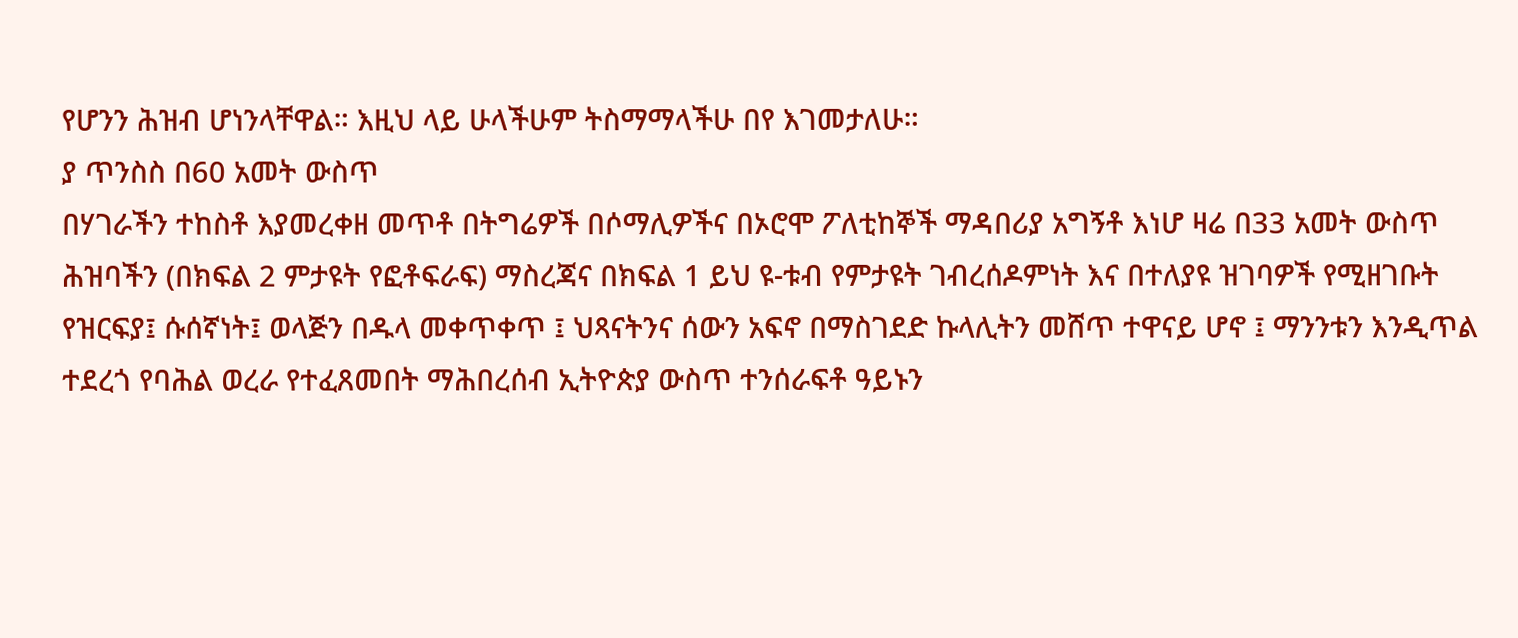የሆንን ሕዝብ ሆነንላቸዋል። እዚህ ላይ ሁላችሁም ትስማማላችሁ በየ እገመታለሁ።
ያ ጥንስስ በ60 አመት ውስጥ
በሃገራችን ተከስቶ እያመረቀዘ መጥቶ በትግሬዎች በሶማሊዎችና በኦሮሞ ፖለቲከኞች ማዳበሪያ አግኝቶ እነሆ ዛሬ በ33 አመት ውስጥ
ሕዝባችን (በክፍል 2 ምታዩት የፎቶፍራፍ) ማስረጃና በክፍል 1 ይህ ዩ-ቱብ የምታዩት ገብረሰዶምነት እና በተለያዩ ዝገባዎች የሚዘገቡት
የዝርፍያ፤ ሱሰኛነት፤ ወላጅን በዱላ መቀጥቀጥ ፤ ህጻናትንና ሰውን አፍኖ በማስገደድ ኩላሊትን መሸጥ ተዋናይ ሆኖ ፤ ማንንቱን እንዲጥል
ተደረጎ የባሕል ወረራ የተፈጸመበት ማሕበረሰብ ኢትዮጵያ ውስጥ ተንሰራፍቶ ዓይኑን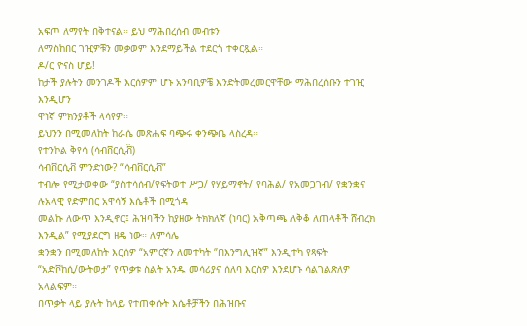አፍጦ ለማየት በቅተናል። ይህ ማሕበረሰብ መብቱን
ለማስከበር ገዢዎቹን መቃወም እንደማይችል ተደርጎ ተቀርጿል።
ዶ/ር ዮናስ ሆይ!
ከታች ያሉትን መንገዶች እርሰዎም ሆኑ አንባቢዎቼ እንድትመረመርዋቸው ማሕበረሰቡን ተገዢ እንዲሆን
ዋነኛ ምክንያቶች ላሳየዎ።
ይህንን በሚመለከት ከራሴ መጽሐፍ ባጭሩ ቀንጭቤ ላስረዳ።
የተንኮል ቅየሳ (ሳብቨርሲቭ፟)
ሳብቨርሲቭ ምንድነው? “ሳብቨርሲቭ”
ተብሎ የሚታወቀው “ያስተሳሰብ/የፍትወተ ሥጋ/ የሃይማኖት/ የባሕል/ የአመጋገብ/ የቋንቋና ሉአላዊ የድምበር አዋሳኝ እሴቶች በሚጎዳ
መልኩ ለውጥ እንዲኖር፤ ሕዝባችን ከያዘው ትክክለኛ (ነባር) አቅጣጫ ለቅቆ ለጠላቶች ሸብረክ እንዲል” የሚያደርግ ዘዴ ነው። ለምሳሌ
ቋንቋን በሚመለከት እርሰዎ “አምርኛን ለመተካት ‘’በእንግሊዝኛ” እንዲተካ የጻፍት
“አድቮከሲ/ውትወታ” የጥቃቱ ስልት አንዱ መሳሪያና ሰለባ እርስዎ እንደሆኑ ሳልገልጽለዎ አላልፍም።
በጥቃት ላይ ያሉት ከላይ የተጠቀሱት እሴቶቻችን በሕዝቡና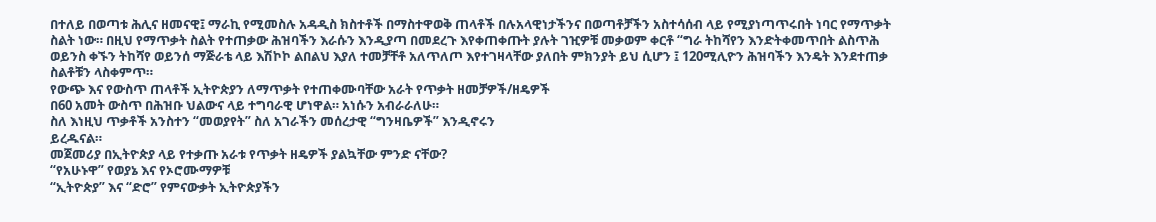በተለይ በወጣቱ ሕሊና ዘመናዊ፤ ማራኪ የሚመስሉ አዳዲስ ክስተቶች በማስተዋወቅ ጠላቶች በሉአላዊነታችንና በወጣቶቻችን አስተሳሰብ ላይ የሚያነጣጥሩበት ነባር የማጥቃት ስልት ነው። በዚህ የማጥቃት ስልት የተጠቃው ሕዝባችን እራሱን እንዲያጣ በመደረጉ እየቀጠቀጡት ያሉት ገዢዎቹ መቃወም ቀርቶ “ግራ ትከሻየን እንድትቀመጥበት ልስጥሕ ወይንስ ቀኙን ትከሻየ ወይንሰ ማጅራቴ ላይ እሽኮኮ ልበልህ እያለ ተመቻቸቶ አለጥለጦ እየተገዛላቸው ያለበት ምክንያት ይህ ሲሆን ፤ 120ሚሊዮን ሕዝባችን እንዴት እንደተጠቃ ስልቶቹን ላስቀምጥ።
የውጭ እና የውስጥ ጠላቶች ኢትዮጵያን ለማጥቃት የተጠቀሙባቸው አራት የጥቃት ዘመቻዎች/ዘዴዎች
በ60 አመት ውስጥ በሕዝቡ ህልውና ላይ ተግባራዊ ሆነዋል። አነሱን አብራራለሁ።
ስለ እነዚህ ጥቃቶች አንስተን “መወያየት” ስለ አገራችን መሰረታዊ “ግንዛቤዎች” እንዲኖሩን
ይረዱናል።
መጀመሪያ በኢትዮጵያ ላይ የተቃጡ አራቱ የጥቃት ዘዴዎች ያልኳቸው ምንድ ናቸው?
“የአሁኑዋ” የወያኔ እና የኦሮሙማዎቹ
“ኢትዮጵያ” እና “ድሮ” የምናውቃት ኢትዮጵያችን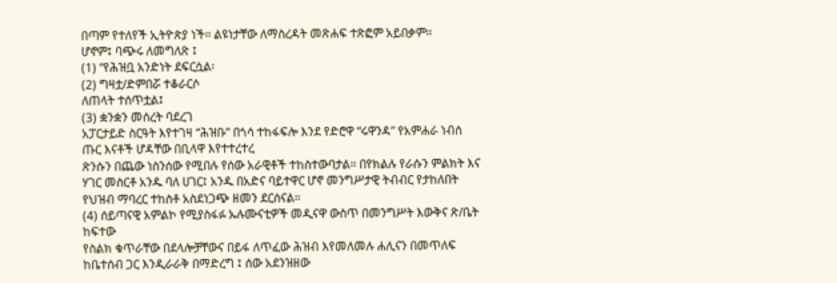በጣም የተለየች ኢትዮጵያ ነች። ልዩነታቸው ለማስረዳት መጽሐፍ ተጽፎም አይበቃም።
ሆኖም፤ ባጭሩ ለመግለጽ ፤
(1) “የሕዝቧ አንድነት ደፍርሷል፡
(2) ግዛቷ/ድምበሯ ተቆራርሶ
ለጠላት ተሰጥቷል፤
(3) ቋንቋን መሰረት ባደረገ
አፓርታይድ ስርዓት እየተገዛ “ሕዝቡ” በጎሳ ተከፋፍሎ እንደ የድሮዋ “ሩዋንዳ” የአምሐራ ነብሰ ጡር እናቶች ሆዳቸው በቢላዋ እየተተረተረ
ጽንሱን በጨው ነስንሰው የሚበሉ የሰው አራዊቶች ተከስተውባታል። በየክልሉ የራሱን ምልክት እና ሃገር መስርቶ አንዱ ባለ ሀገር፤ አንዱ በአድና ባይተዋር ሆኖ መንግሥታዊ ትብብር የታከለበት የህዝብ ማባረር ተከስቶ አስደነጋጭ ዘመን ደርሰናል።
(4) ሰይጣናዊ አምልኮ የሚያስፋፉ ኡሉሙናቲዎች መዲናዋ ውስጥ በመንግሥት እውቅና ጽ/ቤት ከፍተው
የስልክ ቁጥራቸው በደላሎቻቸውና በይፋ ለጥፈው ሕዝብ እየመለመሉ ሐሊናን በመጥለፍ ከቤተሰብ ጋር እንዲራራቅ በማድረግ ፤ ሰው አደንዝዘው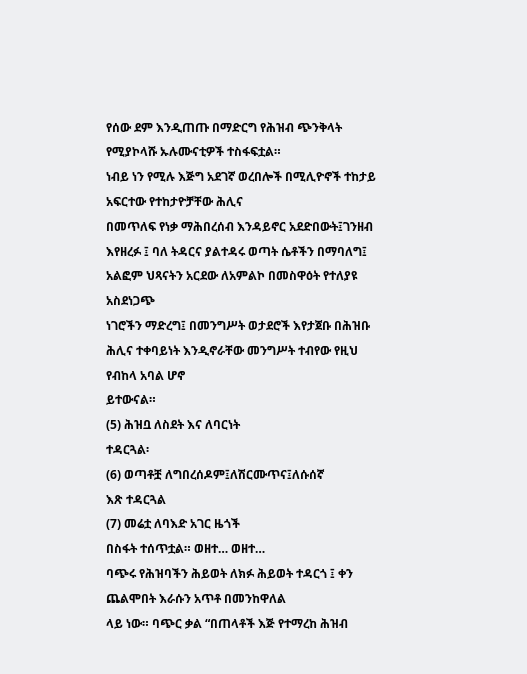የሰው ደም እንዲጠጡ በማድርግ የሕዝብ ጭንቅላት የሚያኮላሹ ኡሉሙናቲዎች ተስፋፍቷል።
ነብይ ነን የሚሉ እጅግ አደገኛ ወረበሎች በሚሊዮኖች ተከታይ አፍርተው የተከታዮቻቸው ሕሊና
በመጥለፍ የነቃ ማሕበረሰብ እንዳይኖር አደድበውት፤ገንዘብ እየዘረፉ ፤ ባለ ትዳርና ያልተዳሩ ወጣት ሴቶችን በማባለግ፤ አልፎም ህጻናትን አርደው ለአምልኮ በመስዋዕት የተለያዩ አስደነጋጭ
ነገሮችን ማድረግ፤ በመንግሥት ወታደሮች እየታጀቡ በሕዝቡ ሕሊና ተቀባይነት እንዲኖራቸው መንግሥት ተብየው የዚህ የብከላ አባል ሆኖ
ይተውናል።
(5) ሕዝቧ ለስደት እና ለባርነት
ተዳርጓል፡
(6) ወጣቶቿ ለግበረሰዶም፤ለሽርሙጥና፤ለሱሰኛ
እጽ ተዳርጓል
(7) መሬቷ ለባእድ አገር ዜጎች
በስፋት ተሰጥቷል። ወዘተ… ወዘተ…
ባጭሩ የሕዝባችን ሕይወት ለክፉ ሕይወት ተዳርጎ ፤ ቀን ጨልሞበት እራሱን አጥቶ በመንከዋለል
ላይ ነው። ባጭር ቃል “በጠላቶች እጅ የተማረከ ሕዝብ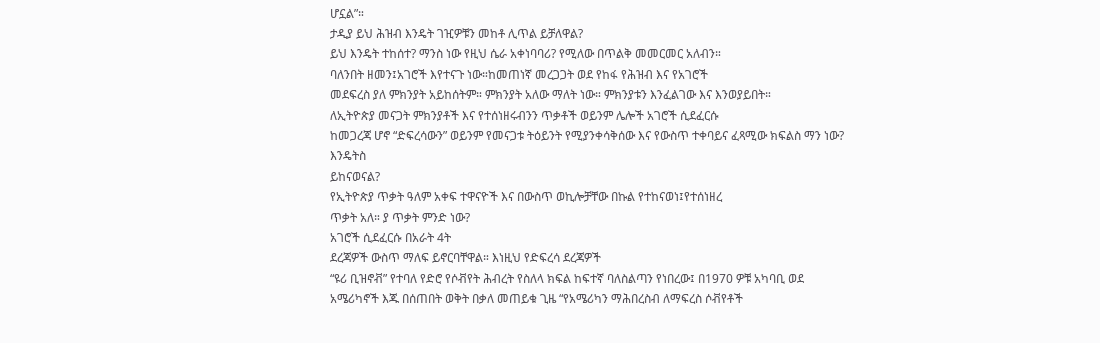ሆኗል”።
ታዲያ ይህ ሕዝብ እንዴት ገዢዎቹን መከቶ ሊጥል ይቻለዋል?
ይህ እንዴት ተከሰተ? ማንስ ነው የዚህ ሴራ አቀነባባሪ? የሚለው በጥልቅ መመርመር አለብን።
ባለንበት ዘመን፤አገሮች እየተናጉ ነው።ከመጠነኛ መረጋጋት ወደ የከፋ የሕዝብ እና የአገሮች
መደፍረስ ያለ ምክንያት አይከሰትም። ምክንያት አለው ማለት ነው። ምክንያቱን እንፈልገው እና እንወያይበት።
ለኢትዮጵያ መናጋት ምክንያቶች እና የተሰነዘሩብንን ጥቃቶች ወይንም ሌሎች አገሮች ሲደፈርሱ
ከመጋረጃ ሆኖ “ድፍረሳውን” ወይንም የመናጋቱ ትዕይንት የሚያንቀሳቅሰው እና የውስጥ ተቀባይና ፈጻሚው ክፍልስ ማን ነው? እንዴትስ
ይከናወናል?
የኢትዮጵያ ጥቃት ዓለም አቀፍ ተዋናዮች እና በውስጥ ወኪሎቻቸው በኩል የተከናወነ፤የተሰነዘረ
ጥቃት አለ። ያ ጥቃት ምንድ ነው?
አገሮች ሲደፈርሱ በአራት 4ት
ደረጃዎች ውስጥ ማለፍ ይኖርባቸዋል። እነዚህ የድፍረሳ ደረጃዎች
“ዩሪ ቢዝኖቭ” የተባለ የድሮ የሶቭየት ሕብረት የስለላ ክፍል ከፍተኛ ባለስልጣን የነበረው፤ በ1970 ዎቹ አካባቢ ወደ
አሜሪካኖች እጁ በሰጠበት ወቅት በቃለ መጠይቁ ጊዜ “የአሜሪካን ማሕበረስብ ለማፍረስ ሶቭየቶች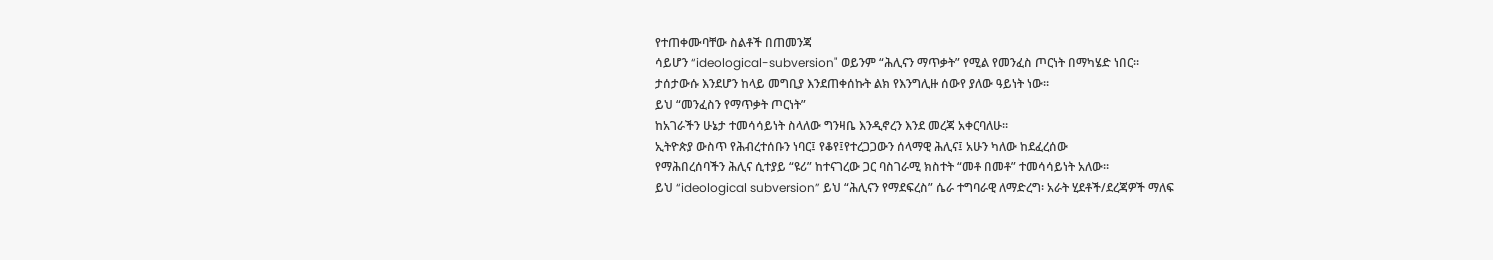የተጠቀሙባቸው ስልቶች በጠመንጃ
ሳይሆን “ideological-subversion" ወይንም “ሕሊናን ማጥቃት” የሚል የመንፈስ ጦርነት በማካሄድ ነበር።
ታሰታውሱ እንደሆን ከላይ መግቢያ እንደጠቀሰኩት ልክ የእንግሊዙ ሰውየ ያለው ዓይነት ነው።
ይህ “መንፈስን የማጥቃት ጦርነት”
ከአገራችን ሁኔታ ተመሳሳይነት ስላለው ግንዛቤ እንዲኖረን እንደ መረጃ አቀርባለሁ።
ኢትዮጵያ ውስጥ የሕብረተሰቡን ነባር፤ የቆየ፤የተረጋጋውን ሰላማዊ ሕሊና፤ አሁን ካለው ከደፈረሰው
የማሕበረሰባችን ሕሊና ሲተያይ “ዩሪ” ከተናገረው ጋር ባስገራሚ ክስተት “መቶ በመቶ” ተመሳሳይነት አለው።
ይህ “ideological subversion” ይህ “ሕሊናን የማደፍረስ” ሴራ ተግባራዊ ለማድረግ፡ አራት ሂደቶች/ደረጃዎች ማለፍ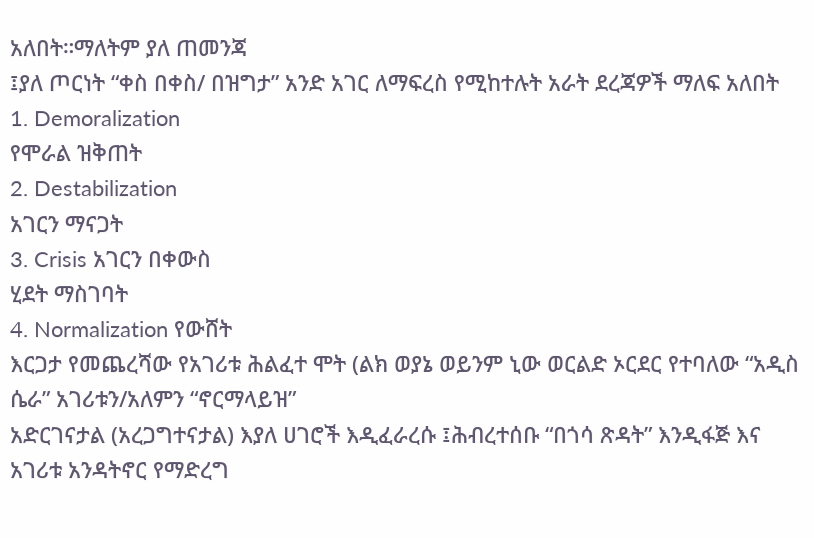አለበት።ማለትም ያለ ጠመንጃ
፤ያለ ጦርነት “ቀስ በቀስ/ በዝግታ” አንድ አገር ለማፍረስ የሚከተሉት አራት ደረጃዎች ማለፍ አለበት
1. Demoralization
የሞራል ዝቅጠት
2. Destabilization
አገርን ማናጋት
3. Crisis አገርን በቀውስ
ሂደት ማስገባት
4. Normalization የውሸት
እርጋታ የመጨረሻው የአገሪቱ ሕልፈተ ሞት (ልክ ወያኔ ወይንም ኒው ወርልድ ኦርደር የተባለው “አዲስ ሴራ” አገሪቱን/አለምን “ኖርማላይዝ”
አድርገናታል (አረጋግተናታል) እያለ ሀገሮች እዲፈራረሱ ፤ሕብረተሰቡ “በጎሳ ጽዳት” እንዲፋጅ እና አገሪቱ አንዳትኖር የማድረግ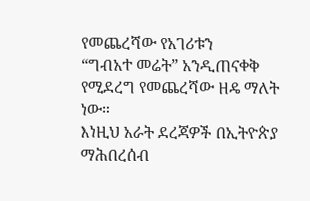የመጨረሻው የአገሪቱን
“ግብአተ መሬት” አንዲጠናቀቅ የሚደረግ የመጨረሻው ዘዴ ማለት ነው።
እነዚህ አራት ደረጃዎች በኢትዮጵያ ማሕበረሰብ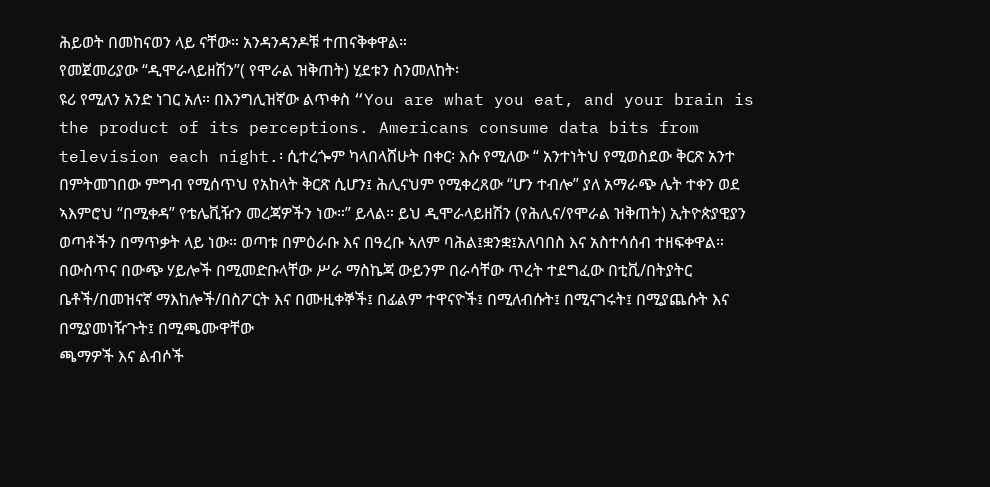ሕይወት በመከናወን ላይ ናቸው። አንዳንዳንዶቹ ተጠናቅቀዋል።
የመጀመሪያው “ዲሞራላይዘሽን”( የሞራል ዝቅጠት) ሂደቱን ስንመለከት፡
ዩሪ የሚለን አንድ ነገር አለ። በእንግሊዝኛው ልጥቀስ “You are what you eat, and your brain is the product of its perceptions. Americans consume data bits from television each night.፡ ሲተረጐም ካላበላሸሁት በቀር፡ እሱ የሚለው “ አንተነትህ የሚወስደው ቅርጽ አንተ በምትመገበው ምግብ የሚሰጥህ የአከላት ቅርጽ ሲሆን፤ ሕሊናህም የሚቀረጸው “ሆን ተብሎ” ያለ አማራጭ ሌት ተቀን ወደ ኣእምሮህ “በሚቀዳ” የቴሌቪዥን መረጃዎችን ነው።” ይላል። ይህ ዲሞራላይዘሽን (የሕሊና/የሞራል ዝቅጠት) ኢትዮጵያዊያን ወጣቶችን በማጥቃት ላይ ነው። ወጣቱ በምዕራቡ እና በዓረቡ ኣለም ባሕል፤ቋንቋ፤አለባበስ እና አስተሳሰብ ተዘፍቀዋል።
በውስጥና በውጭ ሃይሎች በሚመድቡላቸው ሥራ ማስኬጃ ውይንም በራሳቸው ጥረት ተደግፈው በቲቪ/በትያትር
ቤቶች/በመዝናኛ ማእከሎች/በስፖርት እና በሙዚቀኞች፤ በፊልም ተዋናዮች፤ በሚለብሱት፤ በሚናገሩት፤ በሚያጨሱት እና በሚያመነዥጉት፤ በሚጫሙዋቸው
ጫማዎች እና ልብሶች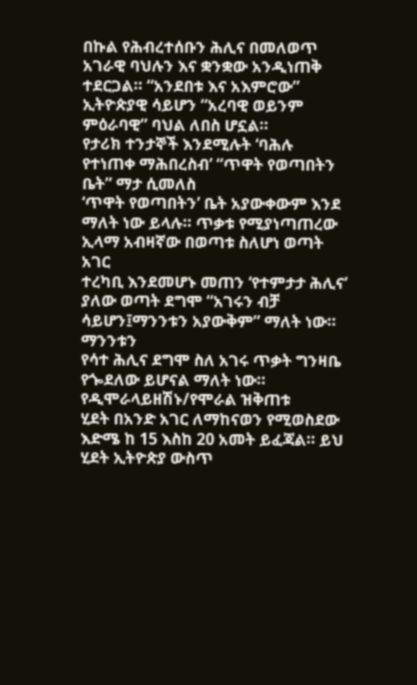በኩል የሕብረተሰቡን ሕሊና በመለወጥ አገራዊ ባህሉን እና ቋንቋው አንዲነጠቅ ተደርጋል። “አንደበቱ እና አእምሮው”
ኢትዮጵያዊ ሳይሆን “አረባዊ ወይንም ምዕራባዊ” ባህል ለበስ ሆኗል።
የታሪክ ተንታኞች እንደሚሉት ‘ባሕሉ የተነጠቀ ማሕበረስብ’ “ጥዋት የወጣበትን ቤት” ማታ ሲመለስ
‘ጥዋት የወጣበትን’ ቤት አያውቀውም እንደ ማለት ነው ይላሉ። ጥቃቱ የሚያነጣጠረው ኢላማ አብዛኛው በወጣቱ ስለሆነ ወጣት አገር
ተረካቢ እንደመሆኑ መጠን ‘የተምታታ ሕሊና’ ያለው ወጣት ደግሞ “አገሩን ብቻ ሳይሆን፤ማንንቱን አያውቅም” ማለት ነው። ማንንቱን
የሳተ ሕሊና ደግሞ ስለ አገሩ ጥቃት ግንዛቤ የጐደለው ይሆናል ማለት ነው።
የዲሞራላይዘሽኑ/የሞራል ዝቅጠቱ
ሂደት በአንድ አገር ለማከናወን የሚወስደው እድሜ ከ 15 እስከ 20 አመት ይፈጃል። ይህ ሂደት ኢትዮጵያ ውስጥ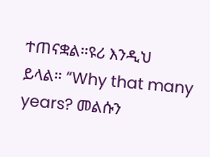ተጠናቋል።ዩሪ እንዲህ
ይላል። “Why that many years? መልሱን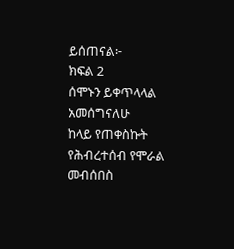ይሰጠናል፦
ክፍል 2
ሰሞኑን ይቀጥላላል
አመሰግናለሁ
ከላይ የጠቀስኩት የሕብረተሰብ የሞራል መብሰበስ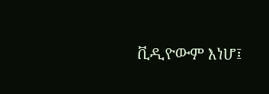ቪዲዮውም እነሆ፤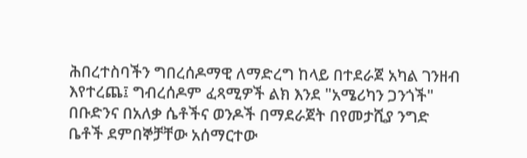ሕበረተስባችን ግበረሰዶማዊ ለማድረግ ከላይ በተደራጀ አካል ገንዘብ እየተረጨ፤ ግብረሰዶም ፈጻሚዎች ልክ እንደ "አሜሪካን ጋንጎች" በቡድንና በአለቃ ሴቶችና ወንዶች በማደራጀት በየመታሺያ ንግድ ቤቶች ደምበኞቻቸው አሰማርተው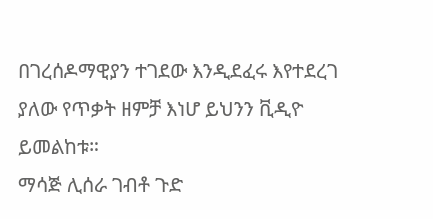በገረሰዶማዊያን ተገደው እንዲደፈሩ እየተደረገ ያለው የጥቃት ዘምቻ እነሆ ይህንን ቪዲዮ ይመልከቱ።
ማሳጅ ሊሰራ ገብቶ ጉድ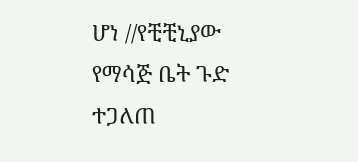ሆነ //የቺቺኒያው የማሳጅ ቤት ጉድ ተጋለጠ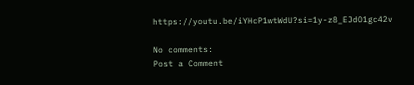https://youtu.be/iYHcP1wtWdU?si=1y-z8_EJdO1gc42v

No comments:
Post a Comment